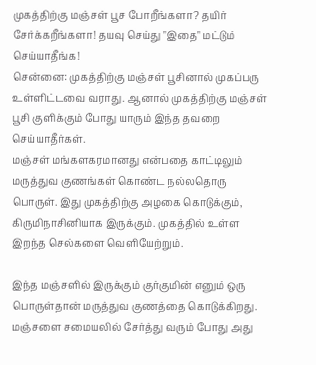முகத்திற்கு மஞ்சள் பூச போறீங்களா? தயிர் சேர்க்கறீங்களா! தயவு செய்து "இதை" மட்டும் செய்யாதீங்க!
சென்னை: முகத்திற்கு மஞ்சள் பூசினால் முகப்பரு உள்ளிட்டவை வராது. ஆனால் முகத்திற்கு மஞ்சள் பூசி குளிக்கும் போது யாரும் இந்த தவறை செய்யாதீர்கள்.
மஞ்சள் மங்களகரமானது என்பதை காட்டிலும் மருத்துவ குணங்கள் கொண்ட நல்லதொரு பொருள். இது முகத்திற்கு அழகை கொடுக்கும், கிருமிநாசினியாக இருக்கும். முகத்தில் உள்ள இறந்த செல்களை வெளியேற்றும்.

இந்த மஞ்சளில் இருக்கும் குர்குமின் எனும் ஒரு பொருள்தான் மருத்துவ குணத்தை கொடுக்கிறது. மஞ்சளை சமையலில் சேர்த்து வரும் போது அது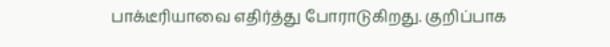பாக்டீரியாவை எதிர்த்து போராடுகிறது. குறிப்பாக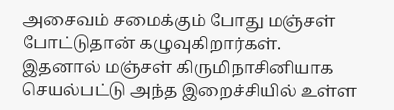அசைவம் சமைக்கும் போது மஞ்சள் போட்டுதான் கழுவுகிறார்கள்.
இதனால் மஞ்சள் கிருமிநாசினியாக செயல்பட்டு அந்த இறைச்சியில் உள்ள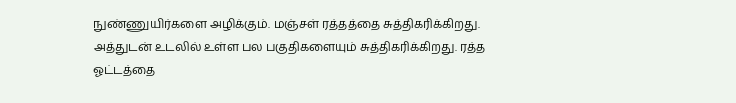நுண்ணுயிர்களை அழிக்கும். மஞ்சள் ரத்தத்தை சுத்திகரிக்கிறது. அத்துடன் உடலில் உள்ள பல பகுதிகளையும் சுத்திகரிக்கிறது. ரத்த ஓட்டத்தை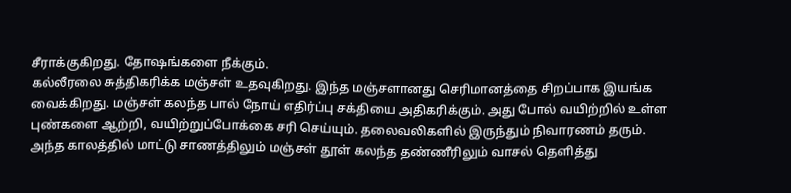சீராக்குகிறது. தோஷங்களை நீக்கும்.
கல்லீரலை சுத்திகரிக்க மஞ்சள் உதவுகிறது. இந்த மஞ்சளானது செரிமானத்தை சிறப்பாக இயங்க வைக்கிறது. மஞ்சள் கலந்த பால் நோய் எதிர்ப்பு சக்தியை அதிகரிக்கும். அது போல் வயிற்றில் உள்ள புண்களை ஆற்றி, வயிற்றுப்போக்கை சரி செய்யும். தலைவலிகளில் இருந்தும் நிவாரணம் தரும்.
அந்த காலத்தில் மாட்டு சாணத்திலும் மஞ்சள் தூள் கலந்த தண்ணீரிலும் வாசல் தெளித்து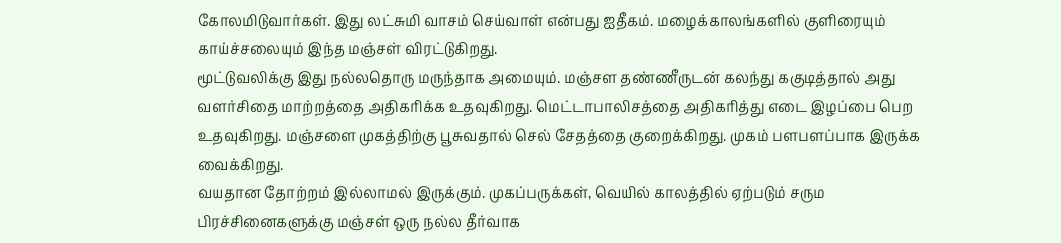கோலமிடுவார்கள். இது லட்சுமி வாசம் செய்வாள் என்பது ஐதீகம். மழைக்காலங்களில் குளிரையும் காய்ச்சலையும் இந்த மஞ்சள் விரட்டுகிறது.
மூட்டுவலிக்கு இது நல்லதொரு மருந்தாக அமையும். மஞ்சள தண்ணீருடன் கலந்து ககுடித்தால் அது வளர்சிதை மாற்றத்தை அதிகரிக்க உதவுகிறது. மெட்டாபாலிசத்தை அதிகரித்து எடை இழப்பை பெற உதவுகிறது. மஞ்சளை முகத்திற்கு பூசுவதால் செல் சேதத்தை குறைக்கிறது. முகம் பளபளப்பாக இருக்க வைக்கிறது.
வயதான தோற்றம் இல்லாமல் இருக்கும். முகப்பருக்கள், வெயில் காலத்தில் ஏற்படும் சரும பிரச்சினைகளுக்கு மஞ்சள் ஒரு நல்ல தீர்வாக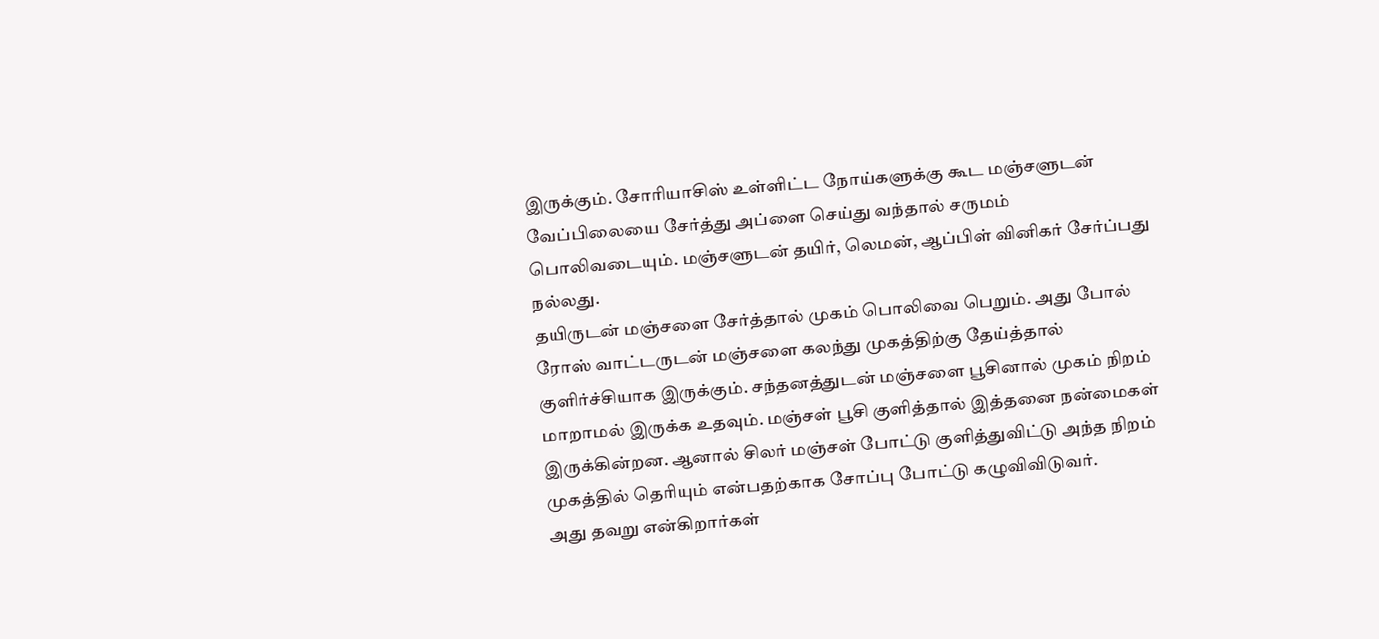இருக்கும். சோரியாசிஸ் உள்ளிட்ட நோய்களுக்கு கூட மஞ்சளுடன் வேப்பிலையை சேர்த்து அப்ளை செய்து வந்தால் சருமம் பொலிவடையும். மஞ்சளுடன் தயிர், லெமன், ஆப்பிள் வினிகர் சேர்ப்பது நல்லது.
தயிருடன் மஞ்சளை சேர்த்தால் முகம் பொலிவை பெறும். அது போல் ரோஸ் வாட்டருடன் மஞ்சளை கலந்து முகத்திற்கு தேய்த்தால் குளிர்ச்சியாக இருக்கும். சந்தனத்துடன் மஞ்சளை பூசினால் முகம் நிறம் மாறாமல் இருக்க உதவும். மஞ்சள் பூசி குளித்தால் இத்தனை நன்மைகள் இருக்கின்றன. ஆனால் சிலர் மஞ்சள் போட்டு குளித்துவிட்டு அந்த நிறம் முகத்தில் தெரியும் என்பதற்காக சோப்பு போட்டு கழுவிவிடுவர்.
அது தவறு என்கிறார்கள்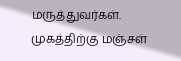மருத்துவர்கள். முகத்திற்கு மஞ்சள்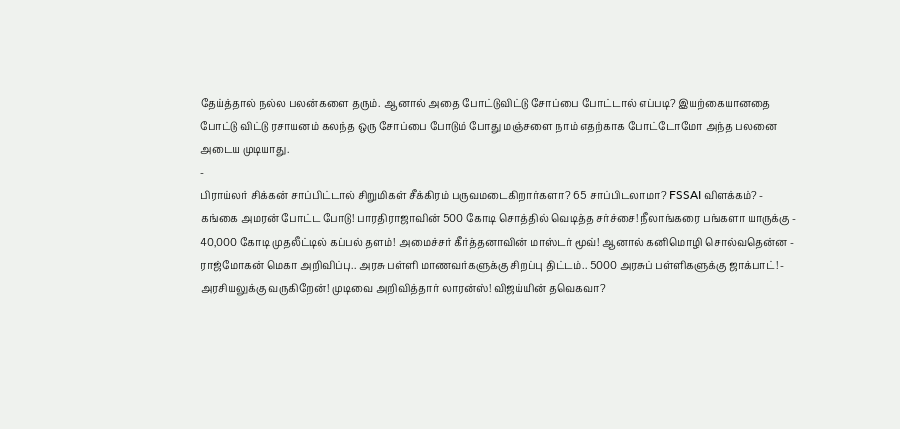தேய்த்தால் நல்ல பலன்களை தரும். ஆனால் அதை போட்டுவிட்டு சோப்பை போட்டால் எப்படி? இயற்கையானதை போட்டு விட்டு ரசாயனம் கலந்த ஒரு சோப்பை போடும் போது மஞ்சளை நாம் எதற்காக போட்டோமோ அந்த பலனை அடைய முடியாது.
-
பிராய்லர் சிக்கன் சாப்பிட்டால் சிறுமிகள் சீக்கிரம் பருவமடைகிறார்களா? 65 சாப்பிடலாமா? FSSAI விளக்கம்? -
கங்கை அமரன் போட்ட போடு! பாரதிராஜாவின் 500 கோடி சொத்தில் வெடித்த சர்ச்சை! நீலாங்கரை பங்களா யாருக்கு -
40,000 கோடி முதலீட்டில் கப்பல் தளம்! அமைச்சர் கீர்த்தனாவின் மாஸ்டர் மூவ்! ஆனால் கனிமொழி சொல்வதென்ன -
ராஜ்மோகன் மெகா அறிவிப்பு.. அரசு பள்ளி மாணவர்களுக்கு சிறப்பு திட்டம்.. 5000 அரசுப் பள்ளிகளுக்கு ஜாக்பாட்! -
அரசியலுக்கு வருகிறேன்! முடிவை அறிவித்தார் லாரன்ஸ்! விஜய்யின் தவெகவா?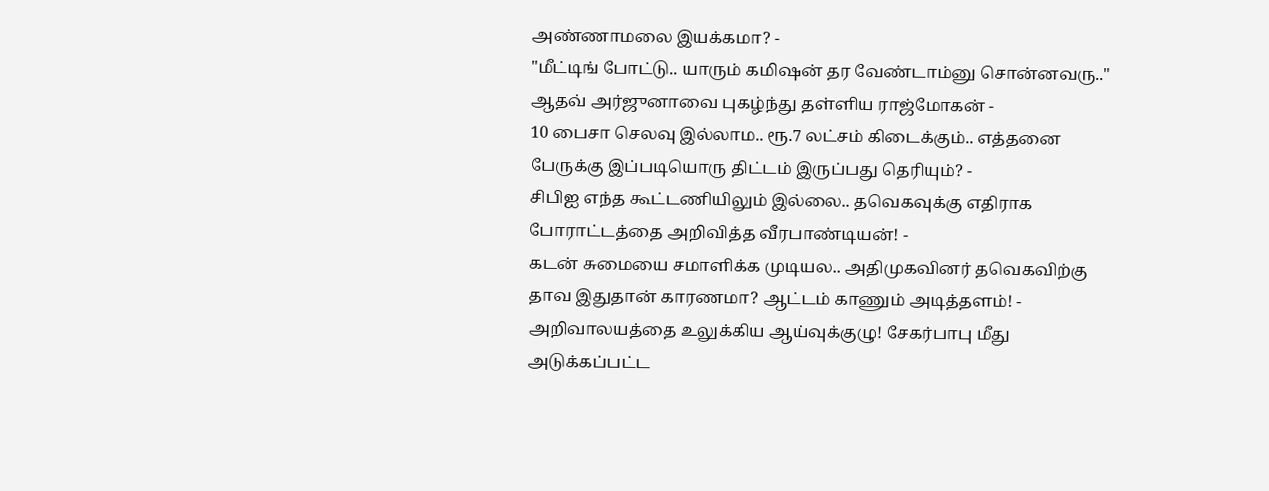அண்ணாமலை இயக்கமா? -
"மீட்டிங் போட்டு.. யாரும் கமிஷன் தர வேண்டாம்னு சொன்னவரு.." ஆதவ் அர்ஜுனாவை புகழ்ந்து தள்ளிய ராஜ்மோகன் -
10 பைசா செலவு இல்லாம.. ரூ.7 லட்சம் கிடைக்கும்.. எத்தனை பேருக்கு இப்படியொரு திட்டம் இருப்பது தெரியும்? -
சிபிஐ எந்த கூட்டணியிலும் இல்லை.. தவெகவுக்கு எதிராக போராட்டத்தை அறிவித்த வீரபாண்டியன்! -
கடன் சுமையை சமாளிக்க முடியல.. அதிமுகவினர் தவெகவிற்கு தாவ இதுதான் காரணமா? ஆட்டம் காணும் அடித்தளம்! -
அறிவாலயத்தை உலுக்கிய ஆய்வுக்குழு! சேகர்பாபு மீது அடுக்கப்பட்ட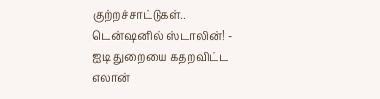குற்றச்சாட்டுகள்.. டென்ஷனில் ஸ்டாலின்! -
ஐடி துறையை கதறவிட்ட எலான்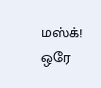மஸ்க்! ஒரே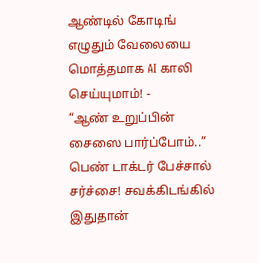ஆண்டில் கோடிங் எழுதும் வேலையை மொத்தமாக AI காலி செய்யுமாம்! -
“ஆண் உறுப்பின் சைஸை பார்ப்போம்..” பெண் டாக்டர் பேச்சால் சர்ச்சை! சவக்கிடங்கில் இதுதான்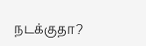நடக்குதா?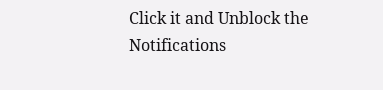Click it and Unblock the Notifications